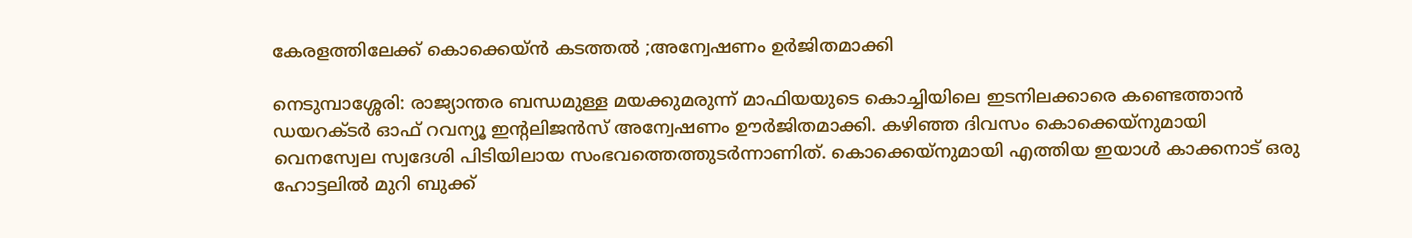കേരളത്തിലേക്ക് കൊക്കെയ്ന്‍ കടത്തല്‍ ;അന്വേഷണം ഉര്‍ജിതമാക്കി

നെടുമ്പാശ്ശേരി: രാജ്യാന്തര ബന്ധമുള്ള മയക്കുമരുന്ന് മാഫിയയുടെ കൊച്ചിയിലെ ഇടനിലക്കാരെ കണ്ടെത്താന്‍ ഡയറക്ടര്‍ ഓഫ് റവന്യൂ ഇന്റലിജന്‍സ് അന്വേഷണം ഊര്‍ജിതമാക്കി. കഴിഞ്ഞ ദിവസം കൊക്കെയ്‌നുമായി വെനസ്വേല സ്വദേശി പിടിയിലായ സംഭവത്തെത്തുടര്‍ന്നാണിത്. കൊക്കെയ്‌നുമായി എത്തിയ ഇയാള്‍ കാക്കനാട് ഒരു ഹോട്ടലില്‍ മുറി ബുക്ക്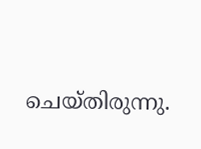ചെയ്തിരുന്നു.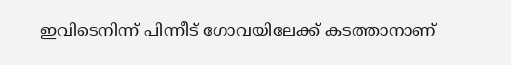ഇവിടെനിന്ന് പിന്നീട് ഗോവയിലേക്ക് കടത്താനാണ്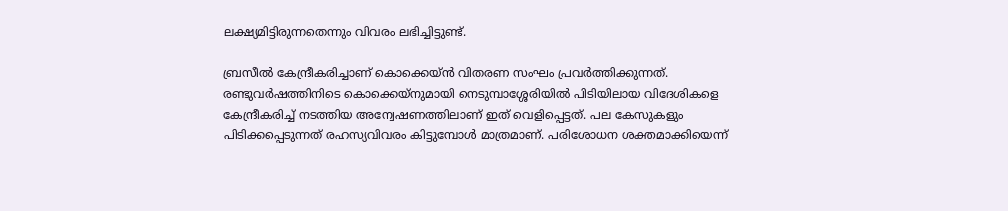ലക്ഷ്യമിട്ടിരുന്നതെന്നും വിവരം ലഭിച്ചിട്ടുണ്ട്.

ബ്രസീല്‍ കേന്ദ്രീകരിച്ചാണ് കൊക്കെയ്ന്‍ വിതരണ സംഘം പ്രവര്‍ത്തിക്കുന്നത്. രണ്ടുവര്‍ഷത്തിനിടെ കൊക്കെയ്‌നുമായി നെടുമ്പാശ്ശേരിയില്‍ പിടിയിലായ വിദേശികളെ കേന്ദ്രീകരിച്ച് നടത്തിയ അന്വേഷണത്തിലാണ് ഇത് വെളിപ്പെട്ടത്. പല കേസുകളും പിടിക്കപ്പെടുന്നത് രഹസ്യവിവരം കിട്ടുമ്പോള്‍ മാത്രമാണ്. പരിശോധന ശക്തമാക്കിയെന്ന്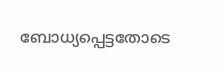ബോധ്യപ്പെട്ടതോടെ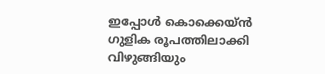ഇപ്പോള്‍ കൊക്കെയ്ന്‍ ഗുളിക രൂപത്തിലാക്കി വിഴുങ്ങിയും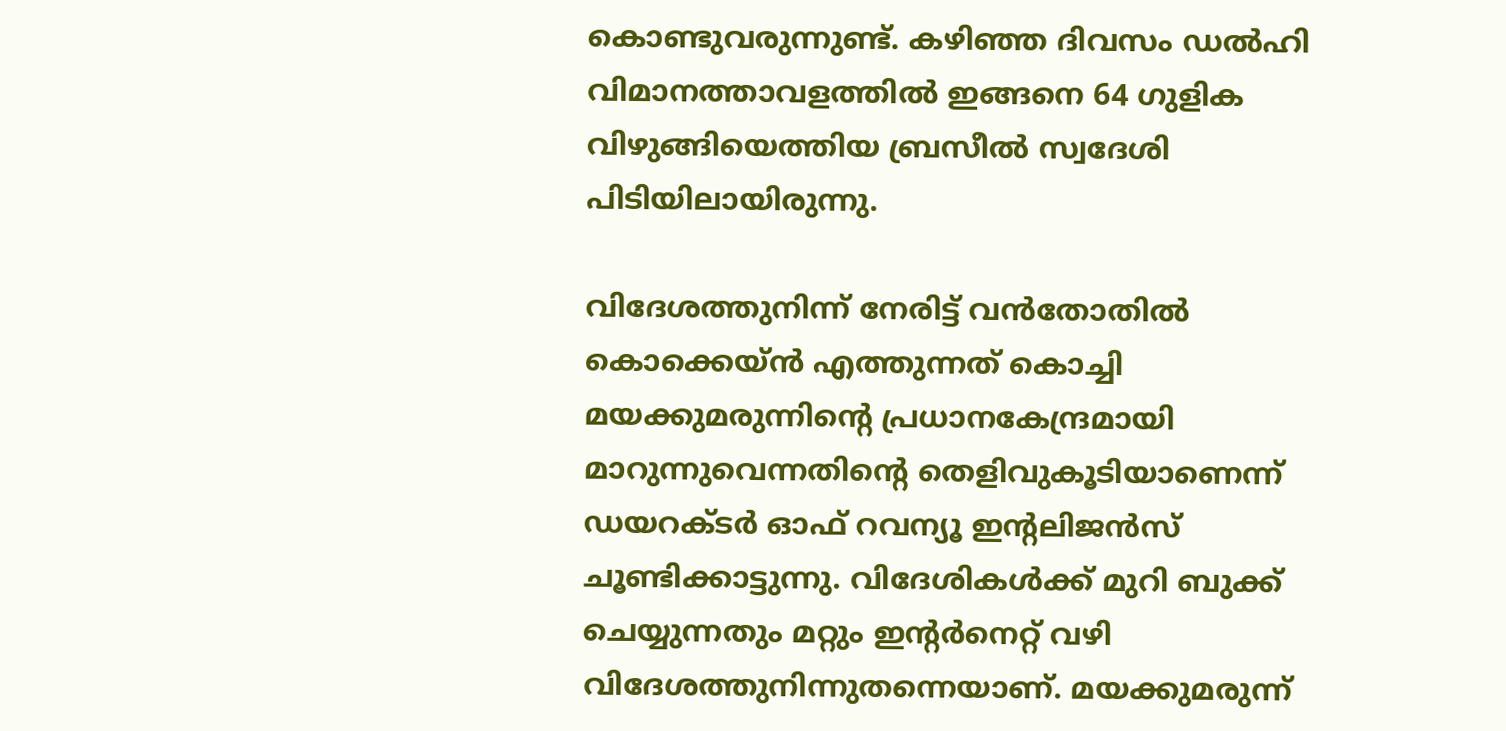കൊണ്ടുവരുന്നുണ്ട്. കഴിഞ്ഞ ദിവസം ഡല്‍ഹി വിമാനത്താവളത്തില്‍ ഇങ്ങനെ 64 ഗുളിക വിഴുങ്ങിയെത്തിയ ബ്രസീല്‍ സ്വദേശി പിടിയിലായിരുന്നു.

വിദേശത്തുനിന്ന് നേരിട്ട് വന്‍തോതില്‍ കൊക്കെയ്ന്‍ എത്തുന്നത് കൊച്ചി മയക്കുമരുന്നിന്റെ പ്രധാനകേന്ദ്രമായി മാറുന്നുവെന്നതിന്റെ തെളിവുകൂടിയാണെന്ന് ഡയറക്ടര്‍ ഓഫ് റവന്യൂ ഇന്റലിജന്‍സ് ചൂണ്ടിക്കാട്ടുന്നു. വിദേശികള്‍ക്ക് മുറി ബുക്ക് ചെയ്യുന്നതും മറ്റും ഇന്റര്‍നെറ്റ് വഴി വിദേശത്തുനിന്നുതന്നെയാണ്. മയക്കുമരുന്ന്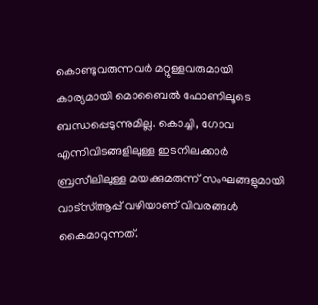കൊണ്ടുവരുന്നവര്‍ മറ്റുള്ളവരുമായി കാര്യമായി മൊബൈല്‍ ഫോണിലൂടെ ബന്ധപ്പെടുന്നുമില്ല. കൊച്ചി, ഗോവ എന്നിവിടങ്ങളിലുള്ള ഇടനിലക്കാര്‍ ബ്രസീലിലുള്ള മയക്കുമരുന്ന് സംഘങ്ങളുമായി വാട്‌സ്ആപ്പ് വഴിയാണ് വിവരങ്ങള്‍ കൈമാറുന്നത്.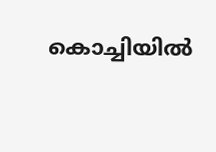കൊച്ചിയില്‍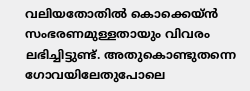വലിയതോതില്‍ കൊക്കെയ്ന്‍ സംഭരണമുള്ളതായും വിവരം ലഭിച്ചിട്ടുണ്ട്. അതുകൊണ്ടുതന്നെ ഗോവയിലേതുപോലെ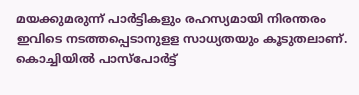മയക്കുമരുന്ന് പാര്‍ട്ടികളും രഹസ്യമായി നിരന്തരം ഇവിടെ നടത്തപ്പെടാനുളള സാധ്യതയും കൂടുതലാണ്. കൊച്ചിയില്‍ പാസ്‌പോര്‍ട്ട്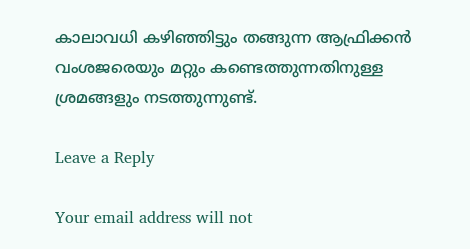കാലാവധി കഴിഞ്ഞിട്ടും തങ്ങുന്ന ആഫ്രിക്കന്‍ വംശജരെയും മറ്റും കണ്ടെത്തുന്നതിനുള്ള ശ്രമങ്ങളും നടത്തുന്നുണ്ട്.

Leave a Reply

Your email address will not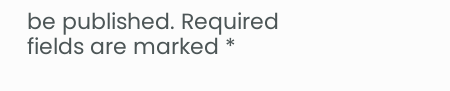be published. Required fields are marked *